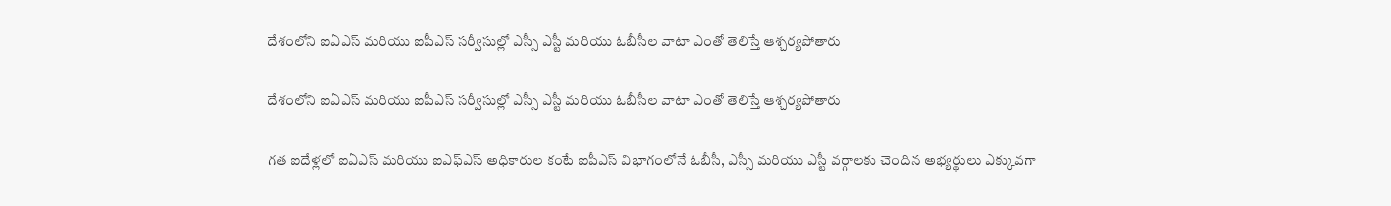దేశంలోని ఐఏఎస్ మరియు ఐపీఎస్ సర్వీసుల్లో ఎస్సీ ఎస్టీ మరియు ఓబీసీల వాటా ఎంతో తెలిస్తే ఆశ్చర్యపోతారు

దేశంలోని ఐఏఎస్ మరియు ఐపీఎస్ సర్వీసుల్లో ఎస్సీ ఎస్టీ మరియు ఓబీసీల వాటా ఎంతో తెలిస్తే ఆశ్చర్యపోతారు

గత ఐదేళ్లలో ఐఏఎస్ మరియు ఐఎఫ్ఎస్ అధికారుల కంటే ఐపీఎస్ విభాగంలోనే ఓబీసీ, ఎస్సీ మరియు ఎస్టీ వర్గాలకు చెందిన అభ్యర్థులు ఎక్కువగా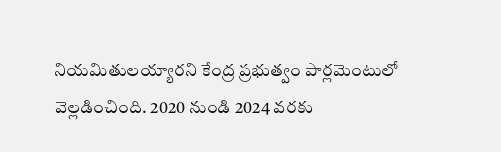నియమితులయ్యారని కేంద్ర ప్రభుత్వం పార్లమెంటులో వెల్లడించింది. 2020 నుండి 2024 వరకు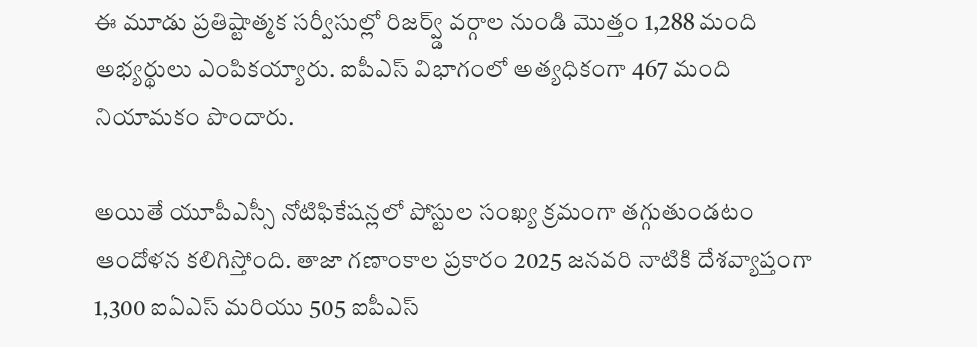ఈ మూడు ప్రతిష్టాత్మక సర్వీసుల్లో రిజర్వ్డ్ వర్గాల నుండి మొత్తం 1,288 మంది అభ్యర్థులు ఎంపికయ్యారు. ఐపీఎస్ విభాగంలో అత్యధికంగా 467 మంది నియామకం పొందారు.

అయితే యూపీఎస్సీ నోటిఫికేషన్లలో పోస్టుల సంఖ్య క్రమంగా తగ్గుతుండటం ఆందోళన కలిగిస్తోంది. తాజా గణాంకాల ప్రకారం 2025 జనవరి నాటికి దేశవ్యాప్తంగా 1,300 ఐఏఎస్ మరియు 505 ఐపీఎస్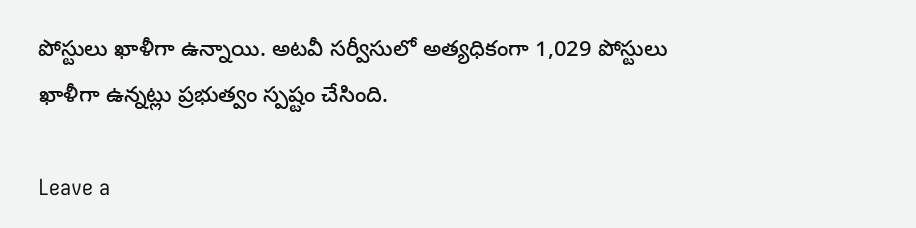పోస్టులు ఖాళీగా ఉన్నాయి. అటవీ సర్వీసులో అత్యధికంగా 1,029 పోస్టులు ఖాళీగా ఉన్నట్లు ప్రభుత్వం స్పష్టం చేసింది.

Leave a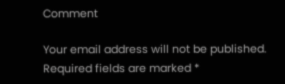Comment

Your email address will not be published. Required fields are marked *